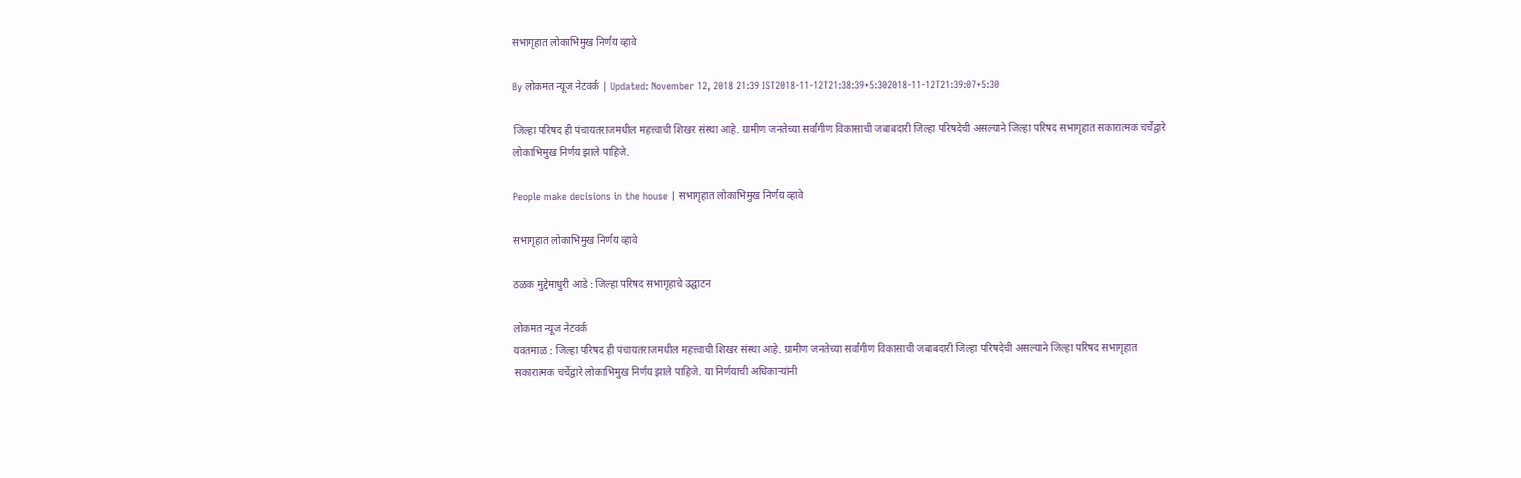सभागृहात लोकाभिमुख निर्णय व्हावे

By लोकमत न्यूज नेटवर्क | Updated: November 12, 2018 21:39 IST2018-11-12T21:38:39+5:302018-11-12T21:39:07+5:30

जिल्हा परिषद ही पंचायतराजमधील महत्त्वाची शिखर संस्था आहे. ग्रामीण जनतेच्या सर्वांगीण विकासाची जबाबदारी जिल्हा परिषदेची असल्याने जिल्हा परिषद सभागृहात सकारात्मक चर्चेद्वारे लोकाभिमुख निर्णय झाले पाहिजे.

People make decisions in the house | सभागृहात लोकाभिमुख निर्णय व्हावे

सभागृहात लोकाभिमुख निर्णय व्हावे

ठळक मुद्देमाधुरी आडे : जिल्हा परिषद सभागृहाचे उद्घाटन

लोकमत न्यूज नेटवर्क
यवतमाळ : जिल्हा परिषद ही पंचायतराजमधील महत्त्वाची शिखर संस्था आहे. ग्रामीण जनतेच्या सर्वांगीण विकासाची जबाबदारी जिल्हा परिषदेची असल्याने जिल्हा परिषद सभागृहात सकारात्मक चर्चेद्वारे लोकाभिमुख निर्णय झाले पाहिजे. या निर्णयाची अधिकाऱ्यांनी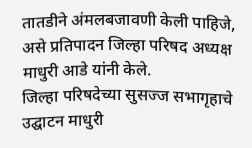तातडीने अंमलबजावणी केली पाहिजे, असे प्रतिपादन जिल्हा परिषद अध्यक्ष माधुरी आडे यांनी केले.
जिल्हा परिषदेच्या सुसज्ज सभागृहाचे उद्घाटन माधुरी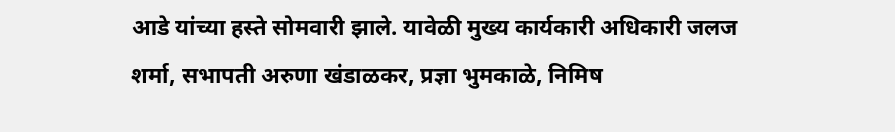आडे यांच्या हस्ते सोमवारी झाले. यावेळी मुख्य कार्यकारी अधिकारी जलज शर्मा, सभापती अरुणा खंडाळकर, प्रज्ञा भुमकाळे, निमिष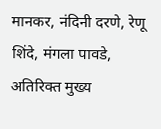मानकर, नंदिनी दरणे, रेणू शिंदे, मंगला पावडे, अतिरिक्त मुख्य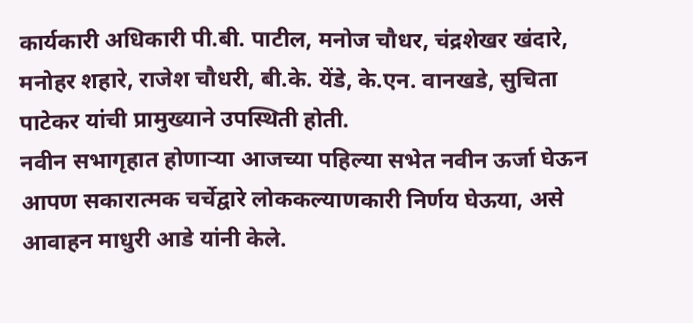कार्यकारी अधिकारी पी.बी. पाटील, मनोज चौधर, चंद्रशेखर खंदारे, मनोहर शहारे, राजेश चौधरी, बी.के. येंडे, के.एन. वानखडे, सुचिता पाटेकर यांची प्रामुख्याने उपस्थिती होती.
नवीन सभागृहात होणाऱ्या आजच्या पहिल्या सभेत नवीन ऊर्जा घेऊन आपण सकारात्मक चर्चेद्वारे लोककल्याणकारी निर्णय घेऊया, असे आवाहन माधुरी आडे यांनी केले.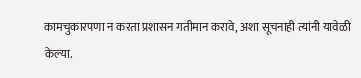कामचुकारपणा न करता प्रशासन गतीमान करावे, अशा सूचनाही त्यांनी यावेळी केल्या.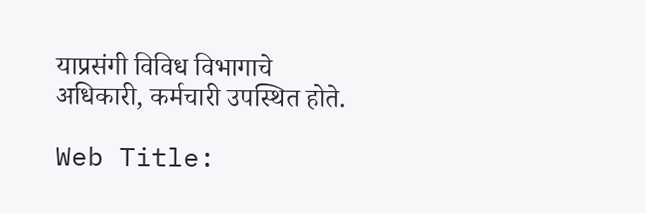याप्रसंगी विविध विभागाचे अधिकारी, कर्मचारी उपस्थित होते.

Web Title: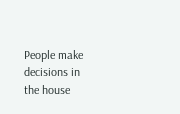People make decisions in the house